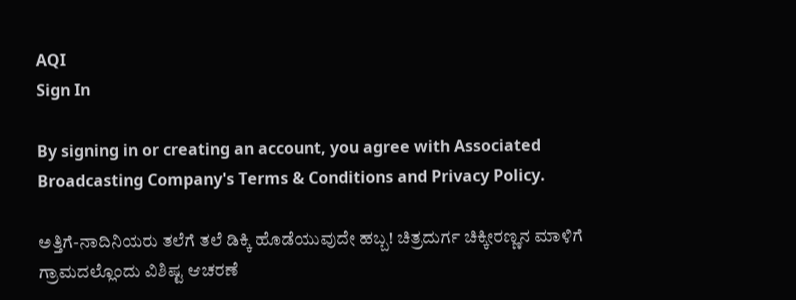AQI
Sign In

By signing in or creating an account, you agree with Associated Broadcasting Company's Terms & Conditions and Privacy Policy.

ಅತ್ತಿಗೆ-ನಾದಿನಿಯರು ತಲೆಗೆ ತಲೆ ಡಿಕ್ಕಿ ಹೊಡೆಯುವುದೇ ಹಬ್ಬ! ಚಿತ್ರದುರ್ಗ ಚಿಕ್ಕೀರಣ್ಣನ ಮಾಳಿಗೆ ಗ್ರಾಮದಲ್ಲೊಂದು ವಿಶಿಷ್ಟ ಆಚರಣೆ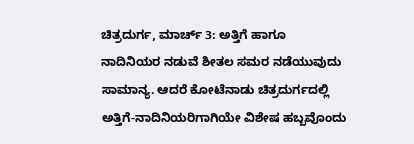ಚಿತ್ರದುರ್ಗ, ಮಾರ್ಚ್ 3: ಅತ್ತಿಗೆ ಹಾಗೂ ನಾದಿನಿಯರ ನಡುವೆ ಶೀತಲ ಸಮರ ನಡೆಯುವುದು ಸಾಮಾನ್ಯ. ಆದರೆ ಕೋಟೆನಾಡು ಚಿತ್ರದುರ್ಗದಲ್ಲಿ ಅತ್ತಿಗೆ-ನಾದಿನಿಯರಿಗಾಗಿಯೇ ವಿಶೇಷ ಹಬ್ಬವೊಂದು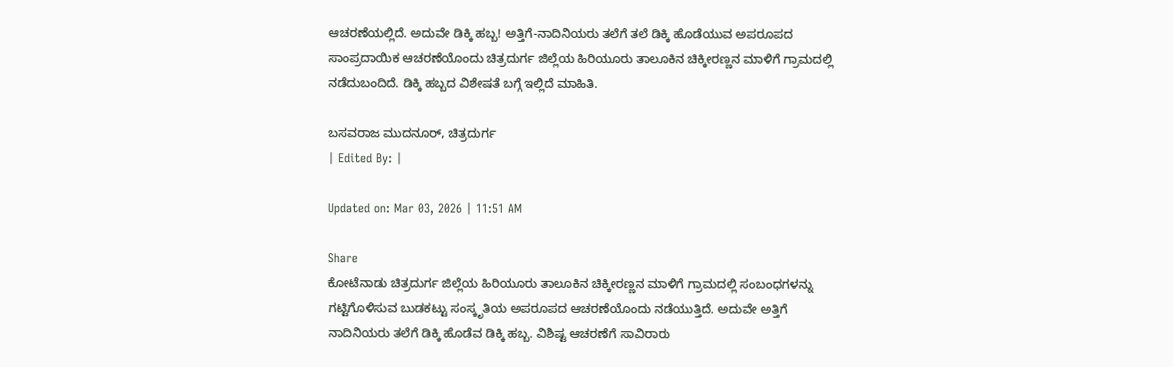ಆಚರಣೆಯಲ್ಲಿದೆ. ಅದುವೇ ಡಿಕ್ಕಿ ಹಬ್ಬ! ಅತ್ತಿಗೆ-ನಾದಿನಿಯರು ತಲೆಗೆ ತಲೆ ಡಿಕ್ಕಿ ಹೊಡೆಯುವ ಅಪರೂಪದ ಸಾಂಪ್ರದಾಯಿಕ ಆಚರಣೆಯೊಂದು ಚಿತ್ರದುರ್ಗ ಜಿಲ್ಲೆಯ ಹಿರಿಯೂರು ತಾಲೂಕಿನ ಚಿಕ್ಕೀರಣ್ಣನ ಮಾಳಿಗೆ ಗ್ರಾಮದಲ್ಲಿ ನಡೆದುಬಂದಿದೆ. ಡಿಕ್ಕಿ ಹಬ್ಬದ ವಿಶೇಷತೆ ಬಗ್ಗೆ ಇಲ್ಲಿದೆ ಮಾಹಿತಿ.

ಬಸವರಾಜ ಮುದನೂರ್, ಚಿತ್ರದುರ್ಗ
| Edited By: |

Updated on: Mar 03, 2026 | 11:51 AM

Share
ಕೋಟೆನಾಡು ಚಿತ್ರದುರ್ಗ ಜಿಲ್ಲೆಯ ಹಿರಿಯೂರು ತಾಲೂಕಿನ ಚಿಕ್ಕೀರಣ್ಣನ ಮಾಳಿಗೆ ಗ್ರಾಮದಲ್ಲಿ ಸಂಬಂಧಗಳನ್ನು ಗಟ್ಟಿಗೊಳಿಸುವ ಬುಡಕಟ್ಟು ಸಂಸ್ಕೃತಿಯ ಅಪರೂಪದ ಆಚರಣೆಯೊಂದು ನಡೆಯುತ್ತಿದೆ. ಅದುವೇ ಅತ್ತಿಗೆ ನಾದಿನಿಯರು ತಲೆಗೆ ಡಿಕ್ಕಿ ಹೊಡೆವ ಡಿಕ್ಕಿ ಹಬ್ಬ. ವಿಶಿಷ್ಟ ಆಚರಣೆಗೆ ಸಾವಿರಾರು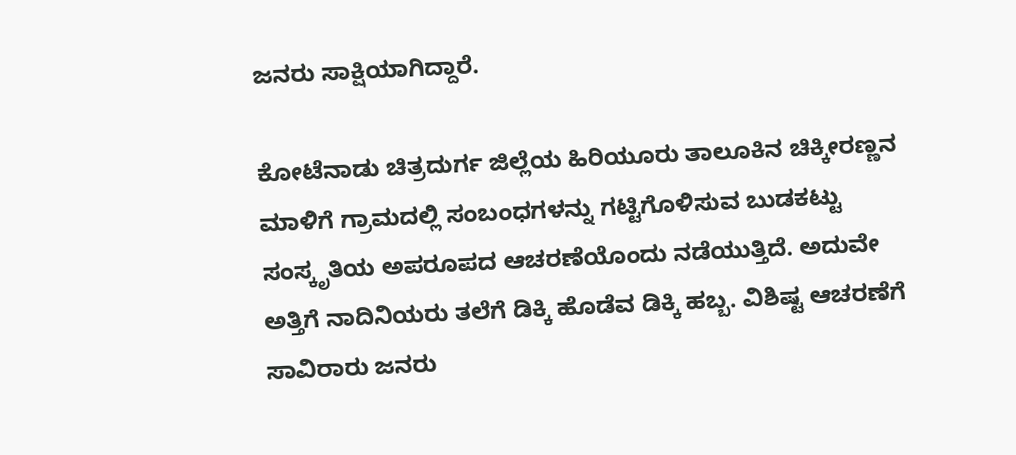ಜನರು ಸಾಕ್ಷಿಯಾಗಿದ್ದಾರೆ.

ಕೋಟೆನಾಡು ಚಿತ್ರದುರ್ಗ ಜಿಲ್ಲೆಯ ಹಿರಿಯೂರು ತಾಲೂಕಿನ ಚಿಕ್ಕೀರಣ್ಣನ ಮಾಳಿಗೆ ಗ್ರಾಮದಲ್ಲಿ ಸಂಬಂಧಗಳನ್ನು ಗಟ್ಟಿಗೊಳಿಸುವ ಬುಡಕಟ್ಟು ಸಂಸ್ಕೃತಿಯ ಅಪರೂಪದ ಆಚರಣೆಯೊಂದು ನಡೆಯುತ್ತಿದೆ. ಅದುವೇ ಅತ್ತಿಗೆ ನಾದಿನಿಯರು ತಲೆಗೆ ಡಿಕ್ಕಿ ಹೊಡೆವ ಡಿಕ್ಕಿ ಹಬ್ಬ. ವಿಶಿಷ್ಟ ಆಚರಣೆಗೆ ಸಾವಿರಾರು ಜನರು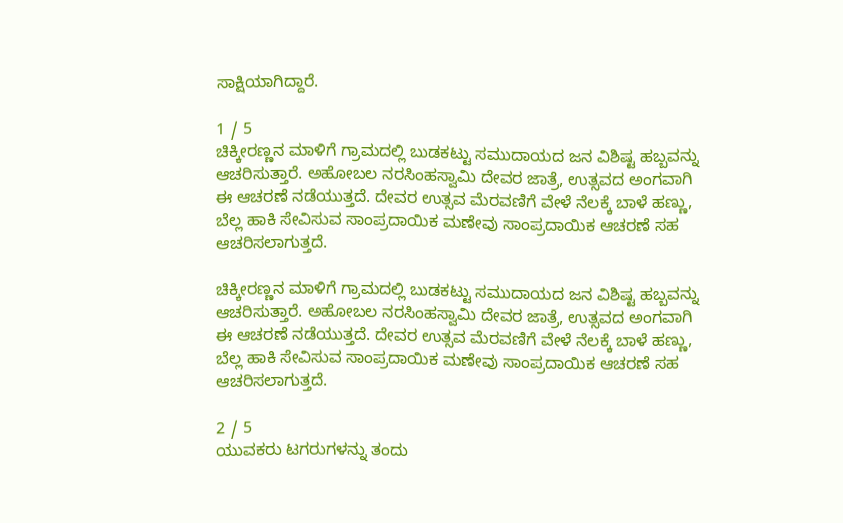ಸಾಕ್ಷಿಯಾಗಿದ್ದಾರೆ.

1 / 5
ಚಿಕ್ಕೀರಣ್ಣನ ಮಾಳಿಗೆ ಗ್ರಾಮದಲ್ಲಿ ಬುಡಕಟ್ಟು ಸಮುದಾಯದ ಜನ ವಿಶಿಷ್ಟ ಹಬ್ಬವನ್ನು ಆಚರಿಸುತ್ತಾರೆ. ಅಹೋಬಲ ನರಸಿಂಹಸ್ವಾಮಿ ದೇವರ ಜಾತ್ರೆ, ಉತ್ಸವದ ಅಂಗವಾಗಿ ಈ ಆಚರಣೆ ನಡೆಯುತ್ತದೆ. ದೇವರ ಉತ್ಸವ ಮೆರವಣಿಗೆ ವೇಳೆ ನೆಲಕ್ಕೆ ಬಾಳೆ ಹಣ್ಣು, ಬೆಲ್ಲ ಹಾಕಿ ಸೇವಿಸುವ ಸಾಂಪ್ರದಾಯಿಕ ಮಣೇವು ಸಾಂಪ್ರದಾಯಿಕ ಆಚರಣೆ ಸಹ ಆಚರಿಸಲಾಗುತ್ತದೆ.

ಚಿಕ್ಕೀರಣ್ಣನ ಮಾಳಿಗೆ ಗ್ರಾಮದಲ್ಲಿ ಬುಡಕಟ್ಟು ಸಮುದಾಯದ ಜನ ವಿಶಿಷ್ಟ ಹಬ್ಬವನ್ನು ಆಚರಿಸುತ್ತಾರೆ. ಅಹೋಬಲ ನರಸಿಂಹಸ್ವಾಮಿ ದೇವರ ಜಾತ್ರೆ, ಉತ್ಸವದ ಅಂಗವಾಗಿ ಈ ಆಚರಣೆ ನಡೆಯುತ್ತದೆ. ದೇವರ ಉತ್ಸವ ಮೆರವಣಿಗೆ ವೇಳೆ ನೆಲಕ್ಕೆ ಬಾಳೆ ಹಣ್ಣು, ಬೆಲ್ಲ ಹಾಕಿ ಸೇವಿಸುವ ಸಾಂಪ್ರದಾಯಿಕ ಮಣೇವು ಸಾಂಪ್ರದಾಯಿಕ ಆಚರಣೆ ಸಹ ಆಚರಿಸಲಾಗುತ್ತದೆ.

2 / 5
ಯುವಕರು ಟಗರುಗಳನ್ನು ತಂದು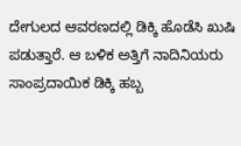ದೇಗುಲದ ಆವರಣದಲ್ಲಿ ಡಿಕ್ಕಿ ಹೊಡೆಸಿ ಖುಷಿ ಪಡುತ್ತಾರೆ. ಆ ಬಳಿಕ ಅತ್ತಿಗೆ ನಾದಿನಿಯರು ಸಾಂಪ್ರದಾಯಿಕ ಡಿಕ್ಕಿ ಹಬ್ಬ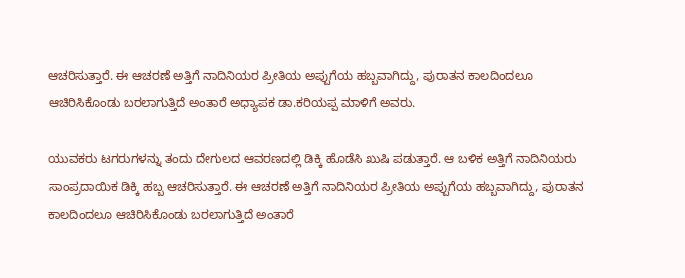ಆಚರಿಸುತ್ತಾರೆ. ಈ ಆಚರಣೆ ಅತ್ತಿಗೆ ನಾದಿನಿಯರ ಪ್ರೀತಿಯ ಅಪ್ಪುಗೆಯ ಹಬ್ಬವಾಗಿದ್ದು, ಪುರಾತನ ಕಾಲದಿಂದಲೂ ಆಚಿರಿಸಿಕೊಂಡು ಬರಲಾಗುತ್ತಿದೆ ಅಂತಾರೆ ಅಧ್ಯಾಪಕ ಡಾ.ಕರಿಯಪ್ಪ ಮಾಳಿಗೆ ಅವರು.

ಯುವಕರು ಟಗರುಗಳನ್ನು ತಂದು ದೇಗುಲದ ಆವರಣದಲ್ಲಿ ಡಿಕ್ಕಿ ಹೊಡೆಸಿ ಖುಷಿ ಪಡುತ್ತಾರೆ. ಆ ಬಳಿಕ ಅತ್ತಿಗೆ ನಾದಿನಿಯರು ಸಾಂಪ್ರದಾಯಿಕ ಡಿಕ್ಕಿ ಹಬ್ಬ ಆಚರಿಸುತ್ತಾರೆ. ಈ ಆಚರಣೆ ಅತ್ತಿಗೆ ನಾದಿನಿಯರ ಪ್ರೀತಿಯ ಅಪ್ಪುಗೆಯ ಹಬ್ಬವಾಗಿದ್ದು, ಪುರಾತನ ಕಾಲದಿಂದಲೂ ಆಚಿರಿಸಿಕೊಂಡು ಬರಲಾಗುತ್ತಿದೆ ಅಂತಾರೆ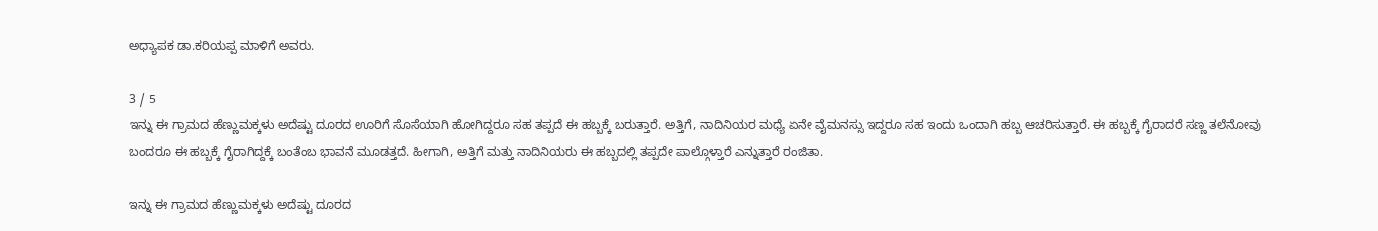ಅಧ್ಯಾಪಕ ಡಾ.ಕರಿಯಪ್ಪ ಮಾಳಿಗೆ ಅವರು.

3 / 5
ಇನ್ನು ಈ ಗ್ರಾಮದ ಹೆಣ್ಣುಮಕ್ಕಳು ಅದೆಷ್ಟು ದೂರದ ಊರಿಗೆ ಸೊಸೆಯಾಗಿ ಹೋಗಿದ್ದರೂ ಸಹ ತಪ್ಪದೆ ಈ ಹಬ್ಬಕ್ಕೆ ಬರುತ್ತಾರೆ. ಅತ್ತಿಗೆ, ನಾದಿನಿಯರ ಮಧ್ಯೆ ಏನೇ ವೈಮನಸ್ಸು ಇದ್ದರೂ ಸಹ ಇಂದು ಒಂದಾಗಿ ಹಬ್ಬ ಆಚರಿಸುತ್ತಾರೆ. ಈ ಹಬ್ಬಕ್ಕೆ ಗೈರಾದರೆ ಸಣ್ಣ ತಲೆನೋವು ಬಂದರೂ ಈ ಹಬ್ಬಕ್ಕೆ ಗೈರಾಗಿದ್ದಕ್ಕೆ ಬಂತೆಂಬ ಭಾವನೆ ಮೂಡತ್ತದೆ. ಹೀಗಾಗಿ, ಅತ್ತಿಗೆ ಮತ್ತು ನಾದಿನಿಯರು ಈ ಹಬ್ಬದಲ್ಲಿ ತಪ್ಪದೇ ಪಾಲ್ಗೊಳ್ತಾರೆ ಎನ್ನುತ್ತಾರೆ ರಂಜಿತಾ.

ಇನ್ನು ಈ ಗ್ರಾಮದ ಹೆಣ್ಣುಮಕ್ಕಳು ಅದೆಷ್ಟು ದೂರದ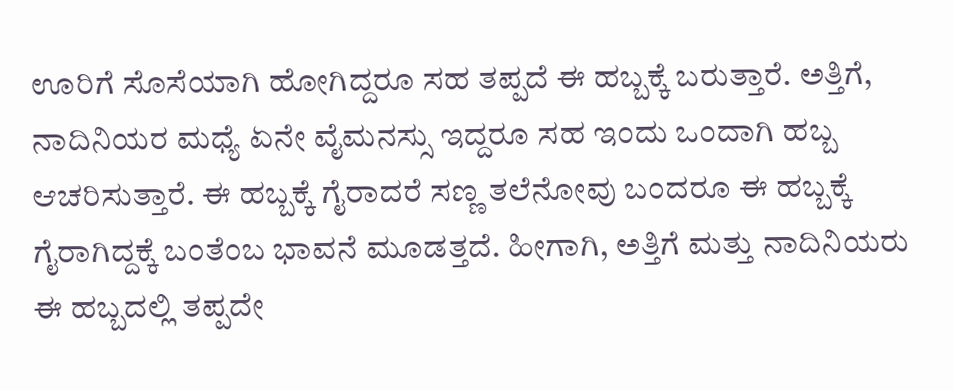ಊರಿಗೆ ಸೊಸೆಯಾಗಿ ಹೋಗಿದ್ದರೂ ಸಹ ತಪ್ಪದೆ ಈ ಹಬ್ಬಕ್ಕೆ ಬರುತ್ತಾರೆ. ಅತ್ತಿಗೆ, ನಾದಿನಿಯರ ಮಧ್ಯೆ ಏನೇ ವೈಮನಸ್ಸು ಇದ್ದರೂ ಸಹ ಇಂದು ಒಂದಾಗಿ ಹಬ್ಬ ಆಚರಿಸುತ್ತಾರೆ. ಈ ಹಬ್ಬಕ್ಕೆ ಗೈರಾದರೆ ಸಣ್ಣ ತಲೆನೋವು ಬಂದರೂ ಈ ಹಬ್ಬಕ್ಕೆ ಗೈರಾಗಿದ್ದಕ್ಕೆ ಬಂತೆಂಬ ಭಾವನೆ ಮೂಡತ್ತದೆ. ಹೀಗಾಗಿ, ಅತ್ತಿಗೆ ಮತ್ತು ನಾದಿನಿಯರು ಈ ಹಬ್ಬದಲ್ಲಿ ತಪ್ಪದೇ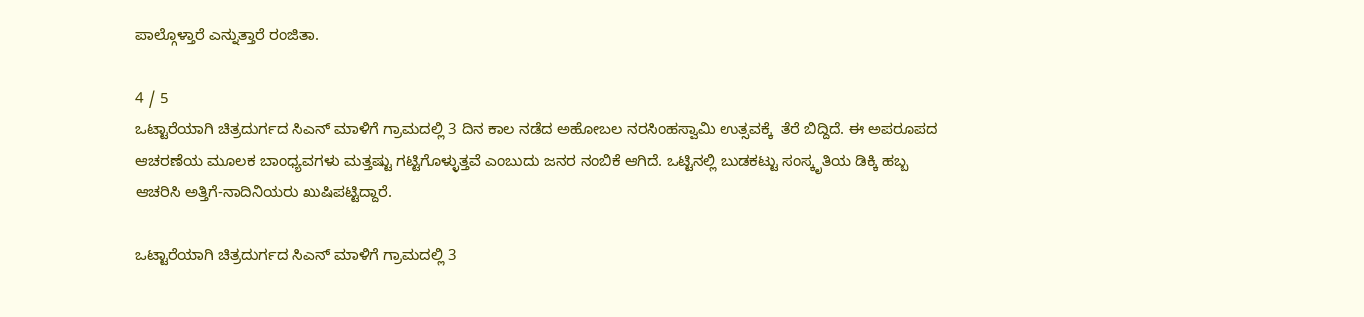ಪಾಲ್ಗೊಳ್ತಾರೆ ಎನ್ನುತ್ತಾರೆ ರಂಜಿತಾ.

4 / 5
ಒಟ್ಟಾರೆಯಾಗಿ ಚಿತ್ರದುರ್ಗದ ಸಿಎನ್ ಮಾಳಿಗೆ ಗ್ರಾಮದಲ್ಲಿ 3 ದಿನ ಕಾಲ ನಡೆದ ಅಹೋಬಲ ನರಸಿಂಹಸ್ವಾಮಿ ಉತ್ಸವಕ್ಕೆ  ತೆರೆ ಬಿದ್ದಿದೆ. ಈ ಅಪರೂಪದ ಆಚರಣೆಯ ಮೂಲಕ ಬಾಂಧ್ಯವಗಳು ಮತ್ತಷ್ಟು ಗಟ್ಟಿಗೊಳ್ಳುತ್ತವೆ ಎಂಬುದು ಜನರ ನಂಬಿಕೆ ಆಗಿದೆ. ಒಟ್ಟಿನಲ್ಲಿ ಬುಡಕಟ್ಟು ಸಂಸ್ಕೃತಿಯ ಡಿಕ್ಕಿ ಹಬ್ಬ ಆಚರಿಸಿ ಅತ್ತಿಗೆ-ನಾದಿನಿಯರು ಖುಷಿಪಟ್ಟಿದ್ದಾರೆ.

ಒಟ್ಟಾರೆಯಾಗಿ ಚಿತ್ರದುರ್ಗದ ಸಿಎನ್ ಮಾಳಿಗೆ ಗ್ರಾಮದಲ್ಲಿ 3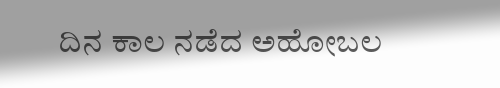ದಿನ ಕಾಲ ನಡೆದ ಅಹೋಬಲ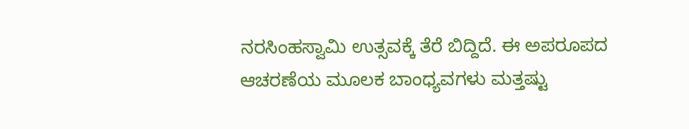ನರಸಿಂಹಸ್ವಾಮಿ ಉತ್ಸವಕ್ಕೆ ತೆರೆ ಬಿದ್ದಿದೆ. ಈ ಅಪರೂಪದ ಆಚರಣೆಯ ಮೂಲಕ ಬಾಂಧ್ಯವಗಳು ಮತ್ತಷ್ಟು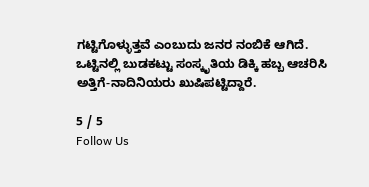ಗಟ್ಟಿಗೊಳ್ಳುತ್ತವೆ ಎಂಬುದು ಜನರ ನಂಬಿಕೆ ಆಗಿದೆ. ಒಟ್ಟಿನಲ್ಲಿ ಬುಡಕಟ್ಟು ಸಂಸ್ಕೃತಿಯ ಡಿಕ್ಕಿ ಹಬ್ಬ ಆಚರಿಸಿ ಅತ್ತಿಗೆ-ನಾದಿನಿಯರು ಖುಷಿಪಟ್ಟಿದ್ದಾರೆ.

5 / 5
Follow Us